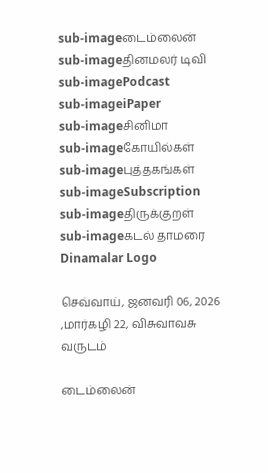sub-imageடைம்லைன்
sub-imageதினமலர் டிவி
sub-imagePodcast
sub-imageiPaper
sub-imageசினிமா
sub-imageகோயில்கள்
sub-imageபுத்தகங்கள்
sub-imageSubscription
sub-imageதிருக்குறள்
sub-imageகடல் தாமரை
Dinamalar Logo

செவ்வாய், ஜனவரி 06, 2026 ,மார்கழி 22, விசுவாவசு வருடம்

டைம்லைன்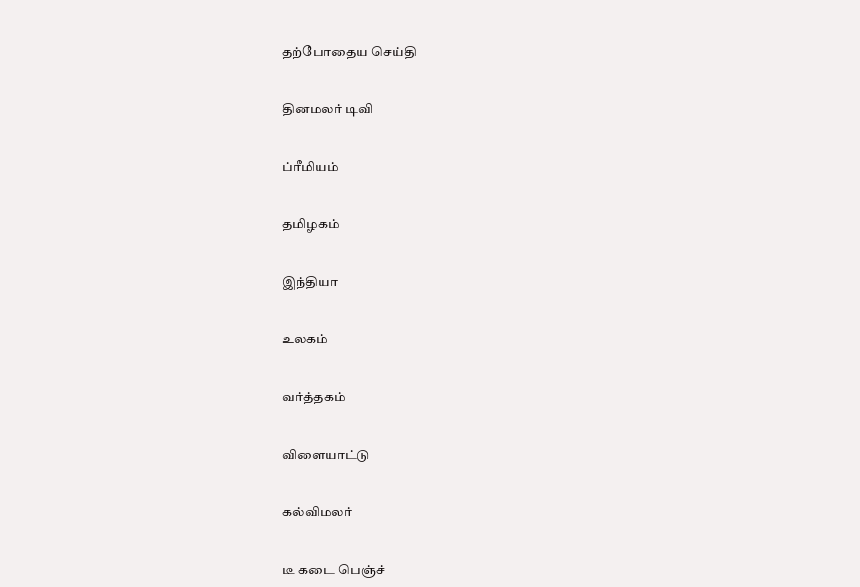தற்போதைய செய்தி


தினமலர் டிவி


ப்ரீமியம்


தமிழகம்


இந்தியா


உலகம்


வர்த்தகம்


விளையாட்டு


கல்விமலர்


டீ கடை பெஞ்ச்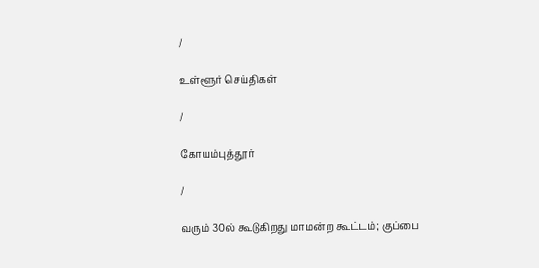/

உள்ளூர் செய்திகள்

/

கோயம்புத்தூர்

/

வரும் 30ல் கூடுகிறது மாமன்ற கூட்டம்; குப்பை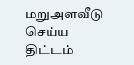மறுஅளவீடு செய்ய திட்டம்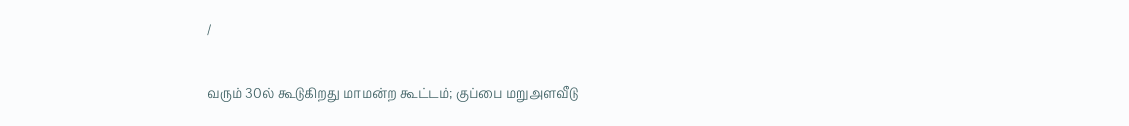/

வரும் 30ல் கூடுகிறது மாமன்ற கூட்டம்; குப்பை மறுஅளவீடு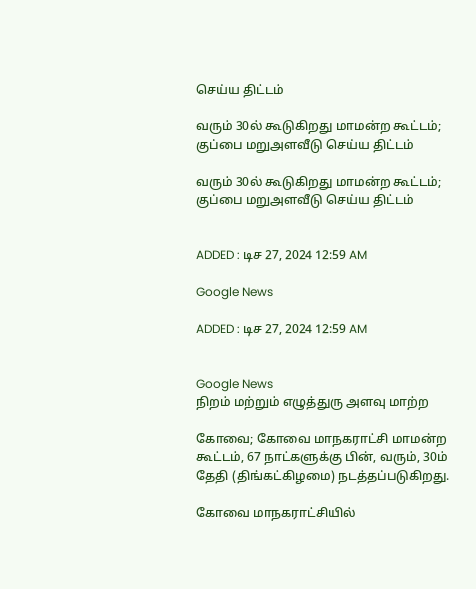செய்ய திட்டம்

வரும் 30ல் கூடுகிறது மாமன்ற கூட்டம்; குப்பை மறுஅளவீடு செய்ய திட்டம்

வரும் 30ல் கூடுகிறது மாமன்ற கூட்டம்; குப்பை மறுஅளவீடு செய்ய திட்டம்


ADDED : டிச 27, 2024 12:59 AM

Google News

ADDED : டிச 27, 2024 12:59 AM


Google News
நிறம் மற்றும் எழுத்துரு அளவு மாற்ற

கோவை; கோவை மாநகராட்சி மாமன்ற கூட்டம், 67 நாட்களுக்கு பின், வரும், 30ம் தேதி (திங்கட்கிழமை) நடத்தப்படுகிறது.

கோவை மாநகராட்சியில்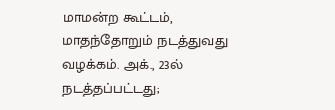மாமன்ற கூட்டம், மாதந்தோறும் நடத்துவது வழக்கம். அக்., 23ல் நடத்தப்பட்டது;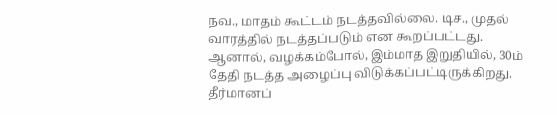நவ., மாதம் கூட்டம் நடத்தவில்லை. டிச., முதல் வாரத்தில் நடத்தப்படும் என கூறப்பட்டது. ஆனால், வழக்கம்போல், இம்மாத இறுதியில், 30ம் தேதி நடத்த அழைப்பு விடுக்கப்பட்டிருக்கிறது. தீர்மானப்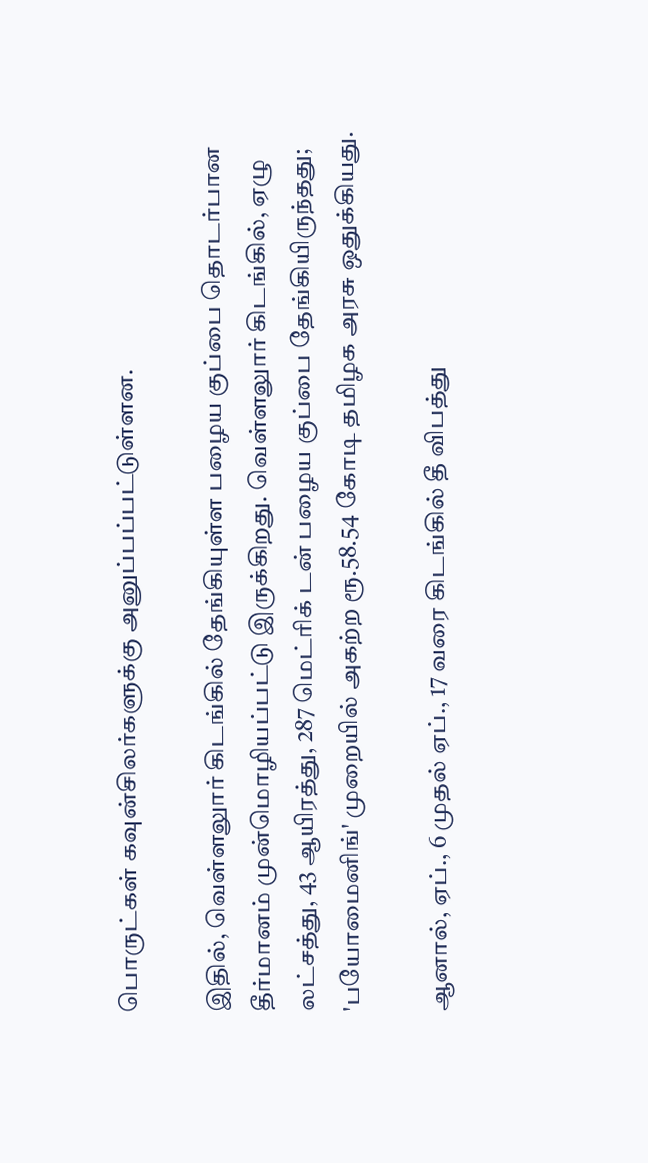பொருட்கள் கவுன்சிலர்களுக்கு அனுப்பப்பட்டுள்ளன.

இதில், வெள்ளலுார் கிடங்கில் தேங்கியுள்ள பழைய குப்பை தொடர்பான தீர்மானம் முன்மொழியப்பட்டு இருக்கிறது. வெள்ளலுார் கிடங்கில், ஏழு லட்சத்து, 43 ஆயிரத்து, 287 மெட்ரிக் டன் பழைய குப்பை தேங்கியிருந்தது; 'பயோமைனிங்' முறையில் அகற்ற ரூ.58.54 கோடி தமிழக அரசு ஒதுக்கியது.

ஆனால், ஏப்., 6 முதல் ஏப்., 17 வரை கிடங்கில் தீ விபத்து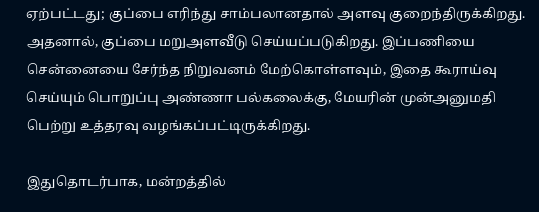ஏற்பட்டது; குப்பை எரிந்து சாம்பலானதால் அளவு குறைந்திருக்கிறது. அதனால், குப்பை மறுஅளவீடு செய்யப்படுகிறது. இப்பணியை சென்னையை சேர்ந்த நிறுவனம் மேற்கொள்ளவும், இதை கூராய்வு செய்யும் பொறுப்பு அண்ணா பல்கலைக்கு, மேயரின் முன்அனுமதி பெற்று உத்தரவு வழங்கப்பட்டிருக்கிறது.

இதுதொடர்பாக, மன்றத்தில்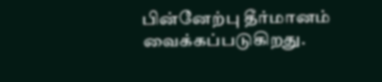பின்னேற்பு தீர்மானம் வைக்கப்படுகிறது.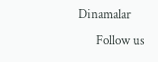Dinamalar
      Follow us